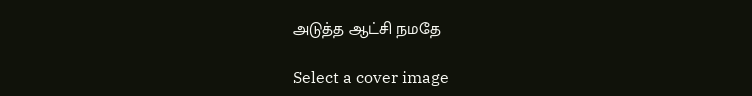அடுத்த ஆட்சி நமதே

Select a cover image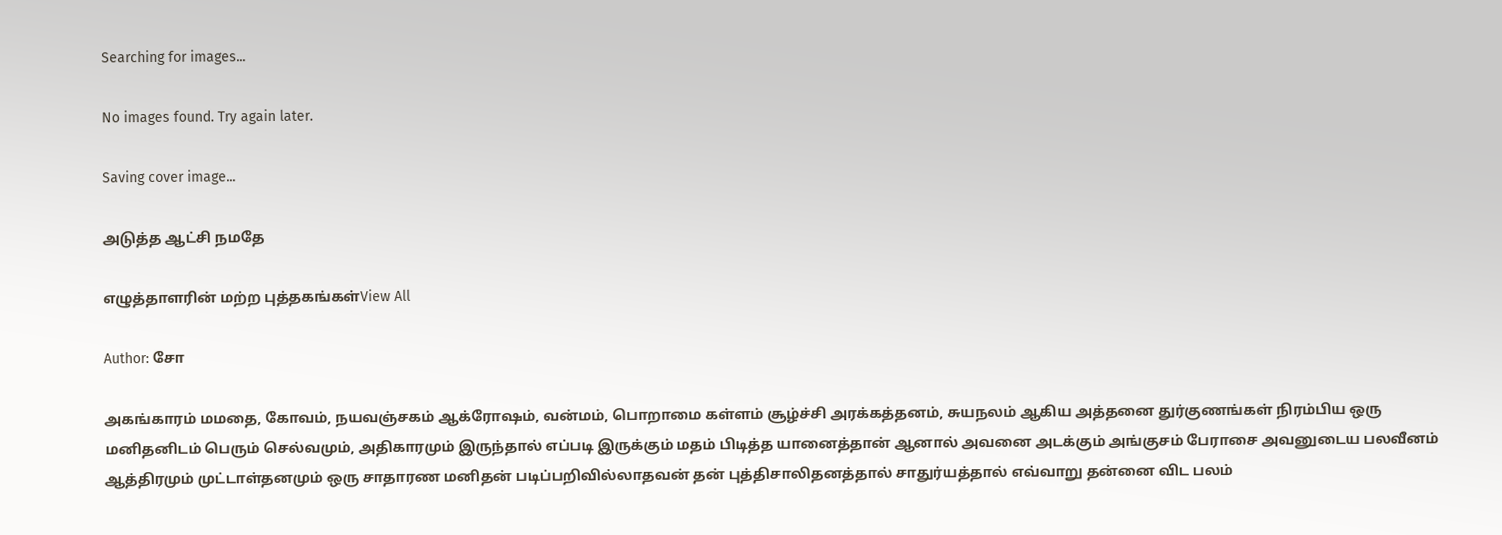Searching for images...

No images found. Try again later.

Saving cover image...

அடுத்த ஆட்சி நமதே

எழுத்தாளரின் மற்ற புத்தகங்கள்View All

Author: சோ

அகங்காரம் மமதை, கோவம், நயவஞ்சகம் ஆக்ரோஷம், வன்மம், பொறாமை கள்ளம் சூழ்ச்சி அரக்கத்தனம், சுயநலம் ஆகிய அத்தனை துர்குணங்கள் நிரம்பிய ஒரு மனிதனிடம் பெரும் செல்வமும், அதிகாரமும் இருந்தால் எப்படி இருக்கும் மதம் பிடித்த யானைத்தான் ஆனால் அவனை அடக்கும் அங்குசம் பேராசை அவனுடைய பலவீனம் ஆத்திரமும் முட்டாள்தனமும் ஒரு சாதாரண மனிதன் படிப்பறிவில்லாதவன் தன் புத்திசாலிதனத்தால் சாதுர்யத்தால் எவ்வாறு தன்னை விட பலம்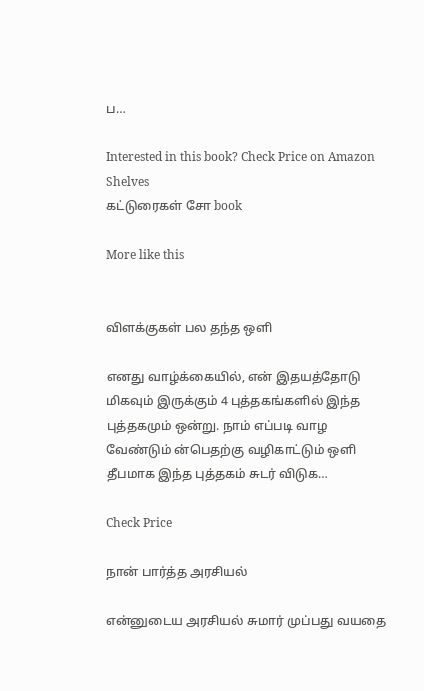ப…

Interested in this book? Check Price on Amazon
Shelves
கட்டுரைகள் சோ book

More like this


விளக்குகள் பல தந்த ஒளி

எனது வாழ்க்கையில், என் இதயத்தோடு மிகவும் இருக்கும் 4 புத்தகங்களில் இந்த புத்தகமும் ஒன்று. நாம் எப்படி வாழ வேண்டும் ன்பெதற்கு வழிகாட்டும் ஒளி தீபமாக இந்த புத்தகம் சுடர் விடுக…

Check Price

நான் பார்த்த அரசியல்

என்னுடைய அரசியல் சுமார் முப்பது வயதை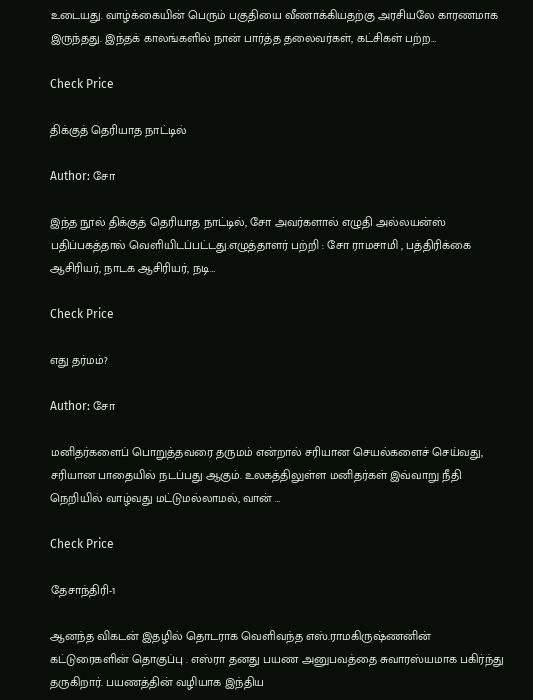உடையது. வாழ்க்கையின் பெரும் பகுதியை வீணாக்கியதற்கு அரசியலே காரணமாக இருந்தது. இந்தக் காலங்களில் நான் பார்த்த தலைவர்கள், கட்சிகள் பற்ற…

Check Price

திக்குத் தெரியாத நாட்டில்

Author: சோ

இந்த நூல் திக்குத் தெரியாத நாட்டில், சோ அவர்களால் எழுதி அல்லயன்ஸ் பதிப்பகத்தால் வெளியிடப்பட்டது.எழுத்தாளர் பற்றி : சோ ராமசாமி , பத்திரிக்கை ஆசிரியர், நாடக ஆசிரியர், நடி…

Check Price

எது தர்மம்?

Author: சோ

மனிதர்களைப் பொறுத்தவரை தருமம் என்றால் சரியான செயல்களைச் செய்வது, சரியான பாதையில் நடப்பது ஆகும். உலகத்திலுள்ள மனிதர்கள் இவ்வாறு நீதி நெறியில் வாழ்வது மட்டுமல்லாமல், வான் …

Check Price

தேசாந்திரி-1

ஆனந்த விகடன் இதழில் தொடராக வெளிவந்த எஸ்.ராமகிருஷ்ணனின் கட்டுரைகளின் தொகுப்பு . எஸ்ரா தனது பயண அனுபவத்தை சுவாரஸ்யமாக பகிர்ந்து தருகிறார். பயணத்தின் வழியாக இந்திய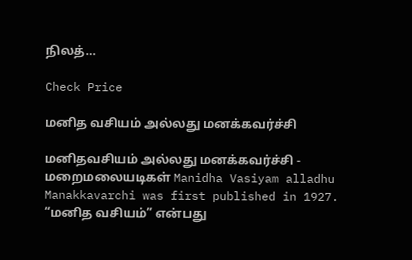நிலத்…

Check Price

மனித வசியம் அல்லது மனக்கவர்ச்சி

மனிதவசியம் அல்லது மனக்கவர்ச்சி - மறைமலையடிகள் Manidha Vasiyam alladhu Manakkavarchi was first published in 1927. “மனித வசியம்” என்பது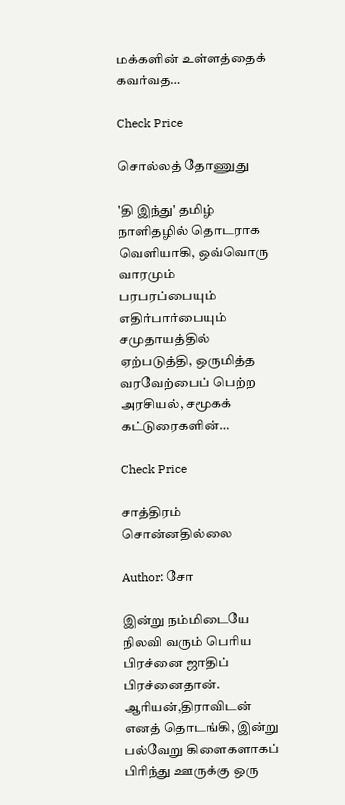மக்களின் உள்ளத்தைக் கவர்வத…

Check Price

சொல்லத் தோணுது

'தி இந்து' தமிழ் நாளிதழில் தொடராக வெளியாகி, ஒவ்வொரு வாரமும் பரபரப்பையும் எதிர்பார்பையும் சமுதாயத்தில் ஏற்படுத்தி, ஒருமித்த வரவேற்பைப் பெற்ற அரசியல், சமூகக் கட்டுரைகளின்…

Check Price

சாத்திரம் சொன்னதில்லை

Author: சோ

இன்று நம்மிடையே நிலவி வரும் பெரிய பிரச்னை ஜாதிப் பிரச்னைதான். ஆரியன்,திராவிடன் எனத் தொடங்கி, இன்று பல்வேறு கிளைகளாகப் பிரிந்து ஊருக்கு ஒரு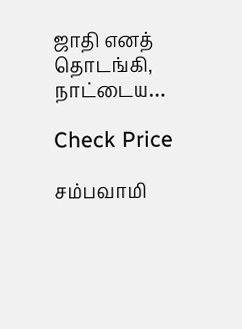ஜாதி எனத் தொடங்கி, நாட்டைய…

Check Price

சம்பவாமி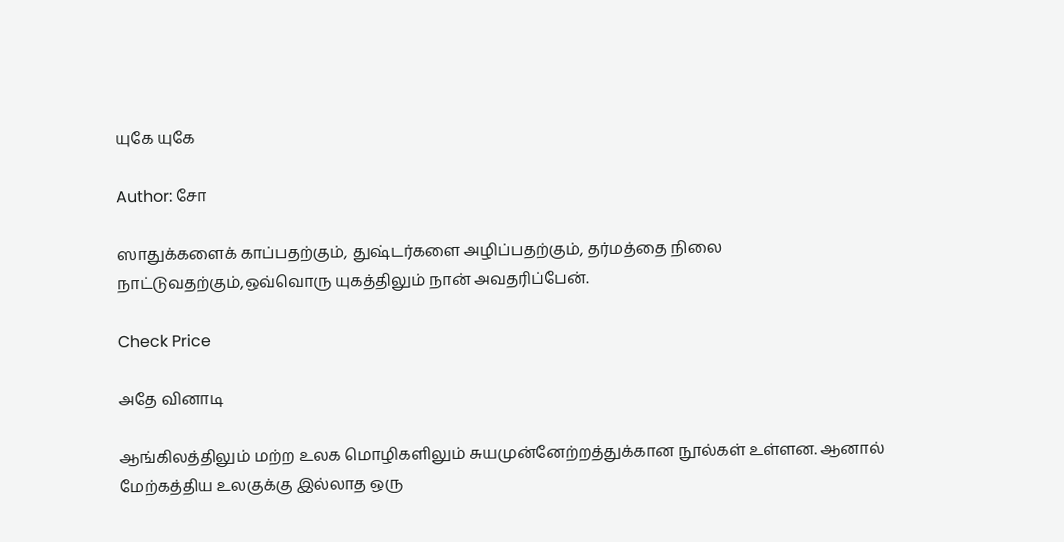யுகே யுகே

Author: சோ

ஸாதுக்களைக் காப்பதற்கும், துஷ்டர்களை அழிப்பதற்கும், தர்மத்தை நிலை நாட்டுவதற்கும்,ஒவ்வொரு யுகத்திலும் நான் அவதரிப்பேன்.

Check Price

அதே வினாடி

ஆங்கிலத்திலும் மற்ற உலக மொழிகளிலும் சுயமுன்னேற்றத்துக்கான நூல்கள் உள்ளன. ஆனால் மேற்கத்திய உலகுக்கு இல்லாத ஒரு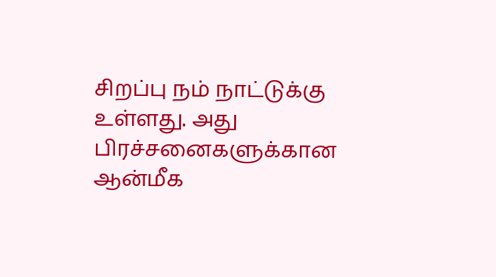சிறப்பு நம் நாட்டுக்கு உள்ளது. அது பிரச்சனைகளுக்கான ஆன்மீக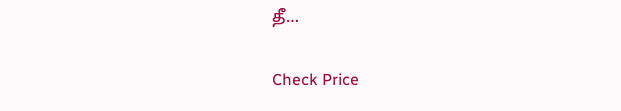தீ…

Check Price